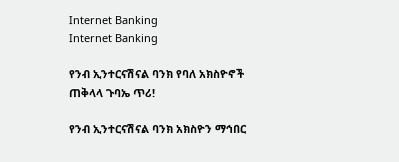Internet Banking
Internet Banking

የንብ ኢንተርናሽናል ባንክ የባለ አክስዮኖች ጠቅላላ ጉባኤ ጥሪ!

የንብ ኢንተርናሽናል ባንክ አክስዮን ማኅበር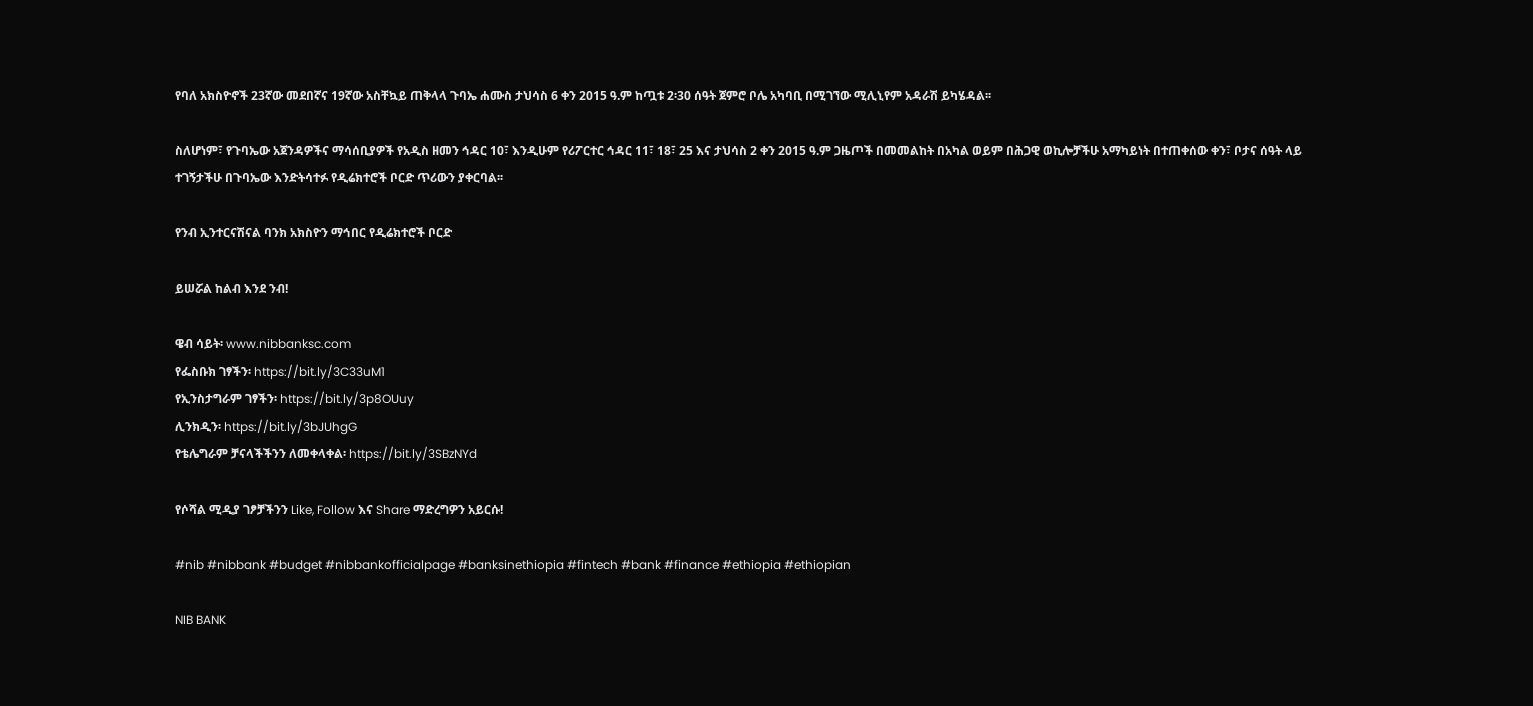የባለ አክስዮኖች 23ኛው መደበኛና 19ኛው አስቸኳይ ጠቅላላ ጉባኤ ሐሙስ ታህሳስ 6 ቀን 2015 ዓ.ም ከጧቱ 2፡30 ሰዓት ጀምሮ ቦሌ አካባቢ በሚገኘው ሚሊኒየም አዳራሽ ይካሄዳል፡፡

ስለሆነም፣ የጉባኤው አጀንዳዎችና ማሳሰቢያዎች የአዲስ ዘመን ኅዳር 10፣ እንዲሁም የሪፖርተር ኅዳር 11፣ 18፣ 25 እና ታህሳስ 2 ቀን 2015 ዓ.ም ጋዜጦች በመመልከት በአካል ወይም በሕጋዊ ወኪሎቻችሁ አማካይነት በተጠቀሰው ቀን፣ ቦታና ሰዓት ላይ ተገኝታችሁ በጉባኤው እንድትሳተፉ የዲሬክተሮች ቦርድ ጥሪውን ያቀርባል፡፡

የንብ ኢንተርናሽናል ባንክ አክስዮን ማኅበር የዲሬክተሮች ቦርድ

ይሠሯል ከልብ እንደ ንብ!

ዌብ ሳይት፡ www.nibbanksc.com
የፌስቡክ ገፃችን፡ https://bit.ly/3C33uM1
የኢንስታግራም ገፃችን፡ https://bit.ly/3p8OUuy
ሊንክዲን፡ https://bit.ly/3bJUhgG
የቴሌግራም ቻናላችችንን ለመቀላቀል፡ https://bit.ly/3SBzNYd

የሶሻል ሚዲያ ገፆቻችንን Like, Follow እና Share ማድረግዎን አይርሱ!

#nib #nibbank #budget #nibbankofficialpage #banksinethiopia #fintech #bank #finance #ethiopia #ethiopian

NIB BANK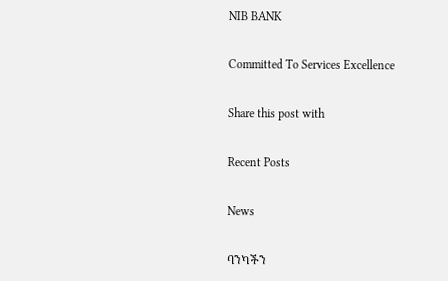NIB BANK

Committed To Services Excellence

Share this post with

Recent Posts

News

ባንካችን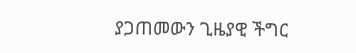ያጋጠመውን ጊዜያዊ ችግር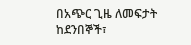በአጭር ጊዜ ለመፍታት ከደንበኞች፣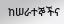ከሠራተኞችና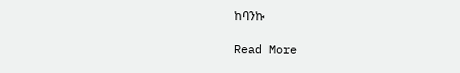ከባንኩ

Read More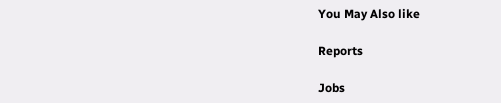You May Also like

Reports

Jobs